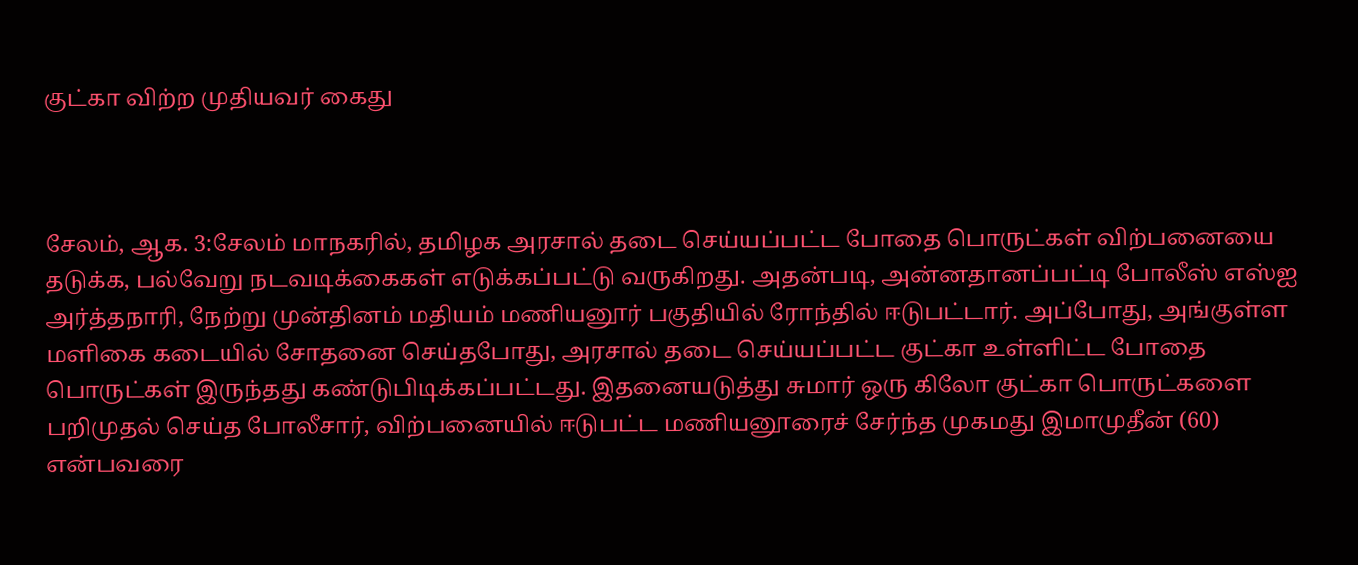குட்கா விற்ற முதியவர் கைது



சேலம், ஆக. 3:சேலம் மாநகரில், தமிழக அரசால் தடை செய்யப்பட்ட போதை பொருட்கள் விற்பனையை தடுக்க, பல்வேறு நடவடிக்கைகள் எடுக்கப்பட்டு வருகிறது. அதன்படி, அன்னதானப்பட்டி போலீஸ் எஸ்ஐ அர்த்தநாரி, நேற்று முன்தினம் மதியம் மணியனூர் பகுதியில் ரோந்தில் ஈடுபட்டார். அப்போது, அங்குள்ள மளிகை கடையில் சோதனை செய்தபோது, அரசால் தடை செய்யப்பட்ட குட்கா உள்ளிட்ட போதை பொருட்கள் இருந்தது கண்டுபிடிக்கப்பட்டது. இதனையடுத்து சுமார் ஒரு கிலோ குட்கா பொருட்களை பறிமுதல் செய்த போலீசார், விற்பனையில் ஈடுபட்ட மணியனூரைச் சேர்ந்த முகமது இமாமுதீன் (60) என்பவரை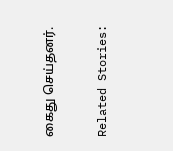கைது செய்தனர்.

Related Stories: